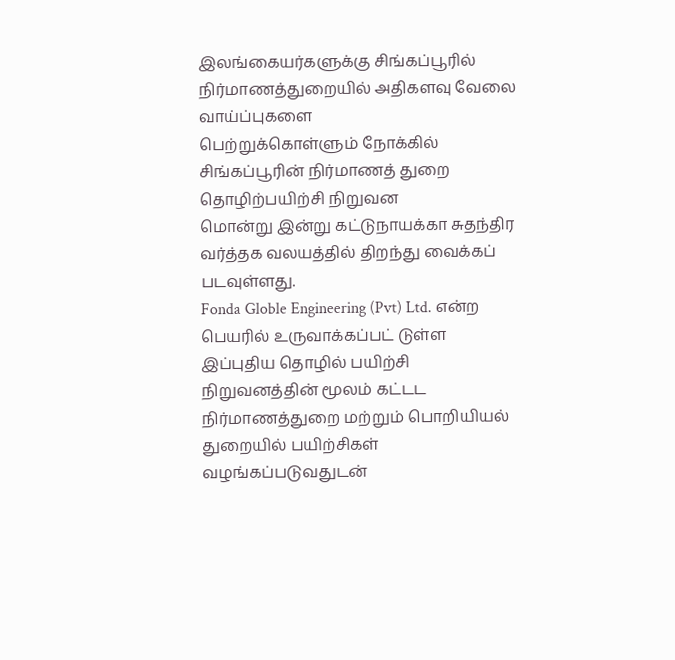இலங்கையர்களுக்கு சிங்கப்பூரில் நிர்மாணத்துறையில் அதிகளவு வேலை வாய்ப்புகளை
பெற்றுக்கொள்ளும் நோக்கில் சிங்கப்பூரின் நிர்மாணத் துறை தொழிற்பயிற்சி நிறுவன
மொன்று இன்று கட்டுநாயக்கா சுதந்திர வர்த்தக வலயத்தில் திறந்து வைக்கப் படவுள்ளது.
Fonda Globle Engineering (Pvt) Ltd. என்ற பெயரில் உருவாக்கப்பட் டுள்ள
இப்புதிய தொழில் பயிற்சி நிறுவனத்தின் மூலம் கட்டட நிர்மாணத்துறை மற்றும் பொறியியல்
துறையில் பயிற்சிகள் வழங்கப்படுவதுடன்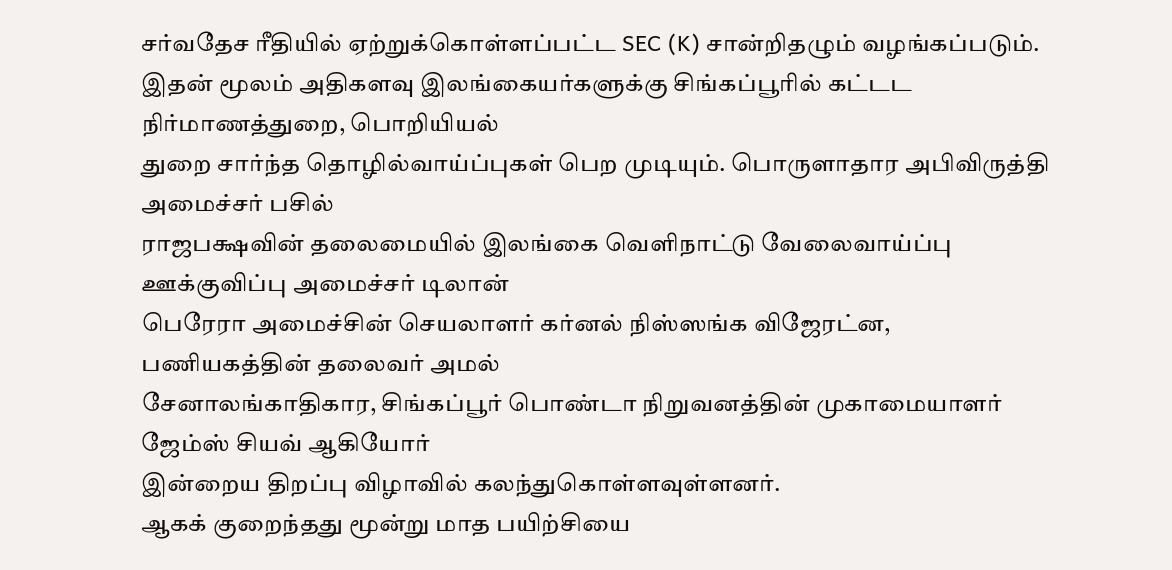சர்வதேச ரீதியில் ஏற்றுக்கொள்ளப்பட்ட SEC (K) சான்றிதழும் வழங்கப்படும்.
இதன் மூலம் அதிகளவு இலங்கையர்களுக்கு சிங்கப்பூரில் கட்டட நிர்மாணத்துறை, பொறியியல்
துறை சார்ந்த தொழில்வாய்ப்புகள் பெற முடியும். பொருளாதார அபிவிருத்தி அமைச்சர் பசில்
ராஜபக்ஷவின் தலைமையில் இலங்கை வெளிநாட்டு வேலைவாய்ப்பு ஊக்குவிப்பு அமைச்சர் டிலான்
பெரேரா அமைச்சின் செயலாளர் கர்னல் நிஸ்ஸங்க விஜேரட்ன, பணியகத்தின் தலைவர் அமல்
சேனாலங்காதிகார, சிங்கப்பூர் பொண்டா நிறுவனத்தின் முகாமையாளர் ஜேம்ஸ் சியவ் ஆகியோர்
இன்றைய திறப்பு விழாவில் கலந்துகொள்ளவுள்ளனர்.
ஆகக் குறைந்தது மூன்று மாத பயிற்சியை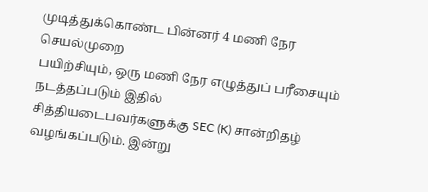முடித்துக்கொண்ட பின்னர் 4 மணி நேர செயல்முறை
பயிற்சியும், ஒரு மணி நேர எழுத்துப் பரீசையும் நடத்தப்படும் இதில்
சித்தியடைபவர்களுக்கு SEC (K) சான்றிதழ் வழங்கப்படும். இன்று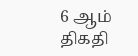6 ஆம் திகதி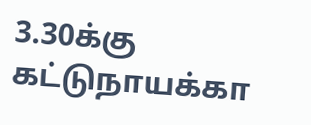3.30க்கு கட்டுநாயக்கா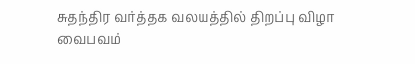சுதந்திர வர்த்தக வலயத்தில் திறப்பு விழா வைபவம்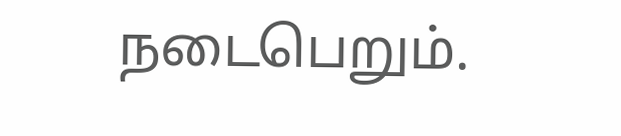நடைபெறும்.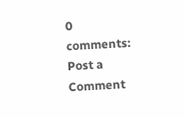0 comments:
Post a Comment